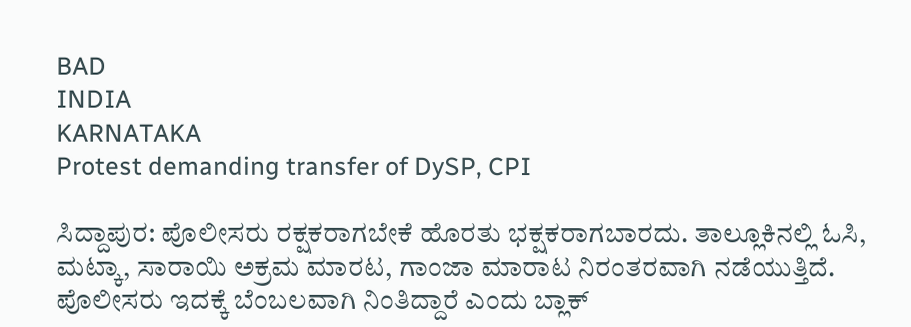BAD
INDIA
KARNATAKA
Protest demanding transfer of DySP, CPI

ಸಿದ್ದಾಪುರ: ಪೊಲೀಸರು ರಕ್ಷಕರಾಗಬೇಕೆ ಹೊರತು ಭಕ್ಷಕರಾಗಬಾರದು. ತಾಲ್ಲೂಕಿನಲ್ಲಿ ಓಸಿ, ಮಟ್ಕಾ, ಸಾರಾಯಿ ಅಕ್ರಮ ಮಾರಟ, ಗಾಂಜಾ ಮಾರಾಟ ನಿರಂತರವಾಗಿ ನಡೆಯುತ್ತಿದೆ. ಪೊಲೀಸರು ಇದಕ್ಕೆ ಬೆಂಬಲವಾಗಿ ನಿಂತಿದ್ದಾರೆ ಎಂದು ಬ್ಲಾಕ್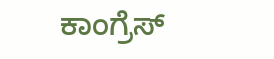ಕಾಂಗ್ರೆಸ್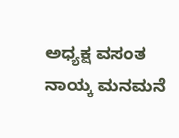ಅಧ್ಯಕ್ಷ ವಸಂತ ನಾಯ್ಕ ಮನಮನೆ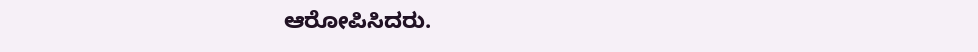ಆರೋಪಿಸಿದರು.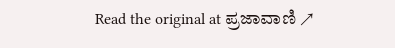Read the original at ಪ್ರಜಾವಾಣಿ ↗